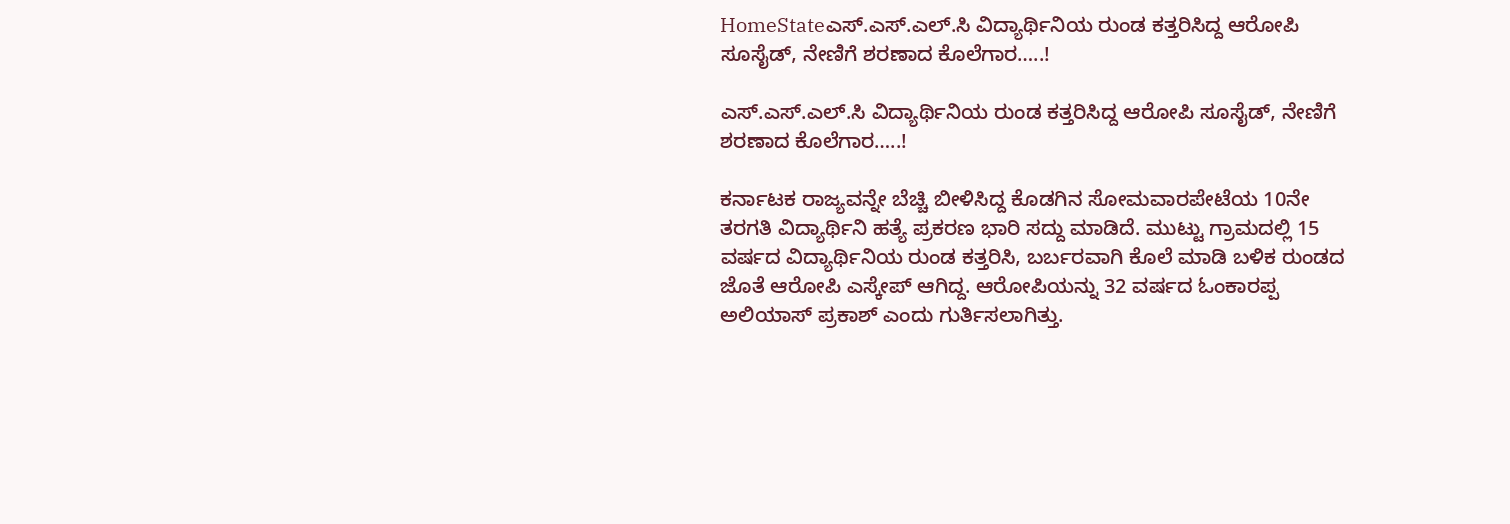HomeStateಎಸ್.ಎಸ್.ಎಲ್.ಸಿ ವಿದ್ಯಾರ್ಥಿನಿಯ ರುಂಡ ಕತ್ತರಿಸಿದ್ದ ಆರೋಪಿ ಸೂಸೈಡ್, ನೇಣಿಗೆ ಶರಣಾದ ಕೊಲೆಗಾರ…..!

ಎಸ್.ಎಸ್.ಎಲ್.ಸಿ ವಿದ್ಯಾರ್ಥಿನಿಯ ರುಂಡ ಕತ್ತರಿಸಿದ್ದ ಆರೋಪಿ ಸೂಸೈಡ್, ನೇಣಿಗೆ ಶರಣಾದ ಕೊಲೆಗಾರ…..!

ಕರ್ನಾಟಕ ರಾಜ್ಯವನ್ನೇ ಬೆಚ್ಚಿ ಬೀಳಿಸಿದ್ದ ಕೊಡಗಿನ ಸೋಮವಾರಪೇಟೆಯ 10ನೇ ತರಗತಿ ವಿದ್ಯಾರ್ಥಿನಿ ಹತ್ಯೆ ಪ್ರಕರಣ ಭಾರಿ ಸದ್ದು ಮಾಡಿದೆ. ಮುಟ್ಟು ಗ್ರಾಮದಲ್ಲಿ 15 ವರ್ಷದ ವಿದ್ಯಾರ್ಥಿನಿಯ ರುಂಡ ಕತ್ತರಿಸಿ, ಬರ್ಬರವಾಗಿ ಕೊಲೆ ಮಾಡಿ ಬಳಿಕ ರುಂಡದ ಜೊತೆ ಆರೋಪಿ ಎಸ್ಕೇಪ್ ಆಗಿದ್ದ. ಆರೋಪಿಯನ್ನು 32 ವರ್ಷದ ಓಂಕಾರಪ್ಪ ಅಲಿಯಾಸ್ ಪ್ರಕಾಶ್ ಎಂದು ಗುರ್ತಿಸಲಾಗಿತ್ತು.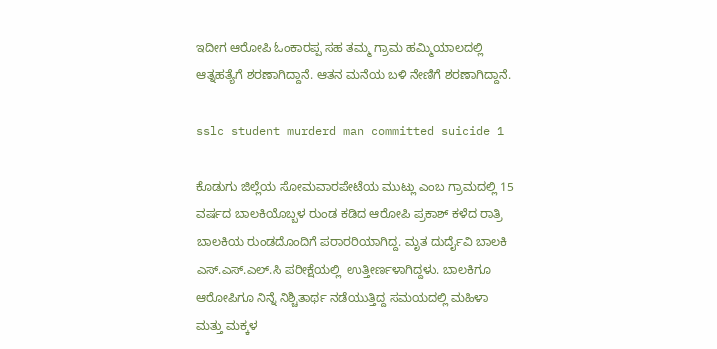ಇದೀಗ ಆರೋಪಿ ಓಂಕಾರಪ್ಪ ಸಹ ತಮ್ಮ ಗ್ರಾಮ ಹಮ್ಮಿಯಾಲದಲ್ಲಿ ಆತ್ನಹತ್ಯೆಗೆ ಶರಣಾಗಿದ್ದಾನೆ. ಆತನ ಮನೆಯ ಬಳಿ ನೇಣಿಗೆ ಶರಣಾಗಿದ್ದಾನೆ.

sslc student murderd man committed suicide 1

ಕೊಡುಗು ಜಿಲ್ಲೆಯ ಸೋಮವಾರಪೇಟೆಯ ಮುಟ್ಲು ಎಂಬ ಗ್ರಾಮದಲ್ಲಿ 15 ವರ್ಷದ ಬಾಲಕಿಯೊಬ್ಬಳ ರುಂಡ ಕಡಿದ ಆರೋಪಿ ಪ್ರಕಾಶ್ ಕಳೆದ ರಾತ್ರಿ ಬಾಲಕಿಯ ರುಂಡದೊಂದಿಗೆ ಪರಾರರಿಯಾಗಿದ್ದ. ಮೃತ ದುರ್ದೈವಿ ಬಾಲಕಿ ಎಸ್.ಎಸ್.ಎಲ್.ಸಿ ಪರೀಕ್ಷೆಯಲ್ಲಿ  ಉತ್ತೀರ್ಣಳಾಗಿದ್ದಳು. ಬಾಲಕಿಗೂ ಆರೋಪಿಗೂ ನಿನ್ನೆ ನಿಶ್ಚಿತಾರ್ಥ ನಡೆಯುತ್ತಿದ್ದ ಸಮಯದಲ್ಲಿ ಮಹಿಳಾ ಮತ್ತು ಮಕ್ಕಳ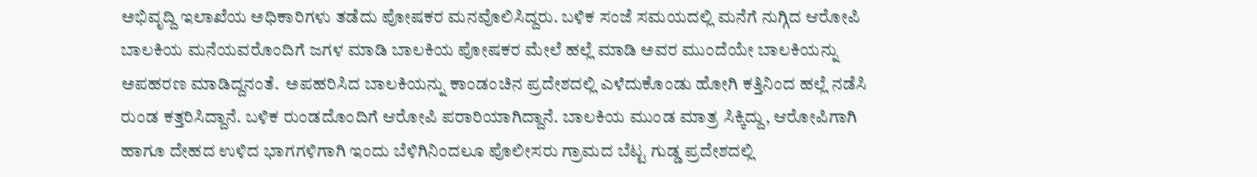ಅಭಿವೃದ್ದಿ ಇಲಾಖೆಯ ಅಧಿಕಾರಿಗಳು ತಡೆದು ಪೋಷಕರ ಮನವೊಲಿಸಿದ್ದರು. ಬಳಿಕ ಸಂಜೆ ಸಮಯದಲ್ಲಿ ಮನೆಗೆ ನುಗ್ಗಿದ ಆರೋಪಿ ಬಾಲಕಿಯ ಮನೆಯವರೊಂದಿಗೆ ಜಗಳ ಮಾಡಿ ಬಾಲಕಿಯ ಪೋಷಕರ ಮೇಲೆ ಹಲ್ಲೆ ಮಾಡಿ ಅವರ ಮುಂದೆಯೇ ಬಾಲಕಿಯನ್ನು ಅಪಹರಣ ಮಾಡಿದ್ದನಂತೆ.  ಅಪಹರಿಸಿದ ಬಾಲಕಿಯನ್ನು ಕಾಂಡಂಚಿನ ಪ್ರದೇಶದಲ್ಲಿ ಎಳೆದುಕೊಂಡು ಹೋಗಿ ಕತ್ತಿನಿಂದ ಹಲ್ಲೆ ನಡೆಸಿ ರುಂಡ ಕತ್ತರಿಸಿದ್ದಾನೆ. ಬಳಿಕ ರುಂಡದೊಂದಿಗೆ ಆರೋಪಿ ಪರಾರಿಯಾಗಿದ್ದಾನೆ. ಬಾಲಕಿಯ ಮುಂಡ ಮಾತ್ರ ಸಿಕ್ಕಿದ್ದು, ಆರೋಪಿಗಾಗಿ ಹಾಗೂ ದೇಹದ ಉಳಿದ ಭಾಗಗಳಿಗಾಗಿ ಇಂದು ಬೆಳಿಗಿನಿಂದಲೂ ಪೊಲೀಸರು ಗ್ರಾಮದ ಬೆಟ್ಟ ಗುಡ್ಡ ಪ್ರದೇಶದಲ್ಲಿ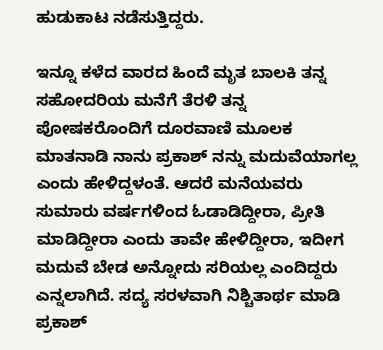ಹುಡುಕಾಟ ನಡೆಸುತ್ತಿದ್ದರು.

ಇನ್ನೂ ಕಳೆದ ವಾರದ ಹಿಂದೆ ಮೃತ ಬಾಲಕಿ ತನ್ನ ಸಹೋದರಿಯ ಮನೆಗೆ ತೆರಳಿ ತನ್ನ ಪೋಷಕರೊಂದಿಗೆ ದೂರವಾಣಿ ಮೂಲಕ ಮಾತನಾಡಿ ನಾನು ಪ್ರಕಾಶ್ ನನ್ನು ಮದುವೆಯಾಗಲ್ಲ ಎಂದು ಹೇಳಿದ್ದಳಂತೆ. ಆದರೆ ಮನೆಯವರು ಸುಮಾರು ವರ್ಷಗಳಿಂದ ಓಡಾಡಿದ್ದೀರಾ, ಪ್ರೀತಿ ಮಾಡಿದ್ದೀರಾ ಎಂದು ತಾವೇ ಹೇಳಿದ್ದೀರಾ, ಇದೀಗ ಮದುವೆ ಬೇಡ ಅನ್ನೋದು ಸರಿಯಲ್ಲ ಎಂದಿದ್ದರು ಎನ್ನಲಾಗಿದೆ. ಸದ್ಯ ಸರಳವಾಗಿ ನಿಶ್ಚಿತಾರ್ಥ ಮಾಡಿ ಪ್ರಕಾಶ್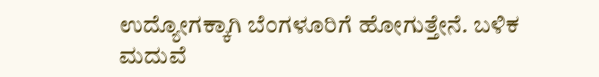ಉದ್ಯೋಗಕ್ಕಾಗಿ ಬೆಂಗಳೂರಿಗೆ ಹೋಗುತ್ತೇನೆ. ಬಳಿಕ ಮದುವೆ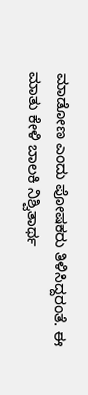ಮಾಡೋಣ ಎಂದು ಪೋಷಕರು ತಿಳಿಸಿದ್ದರಂತೆ. ಈ ಮಾತು ಕೇಳಿ ಬಾಲಕಿ ನಿಶ್ವಿತಾರ್ಥ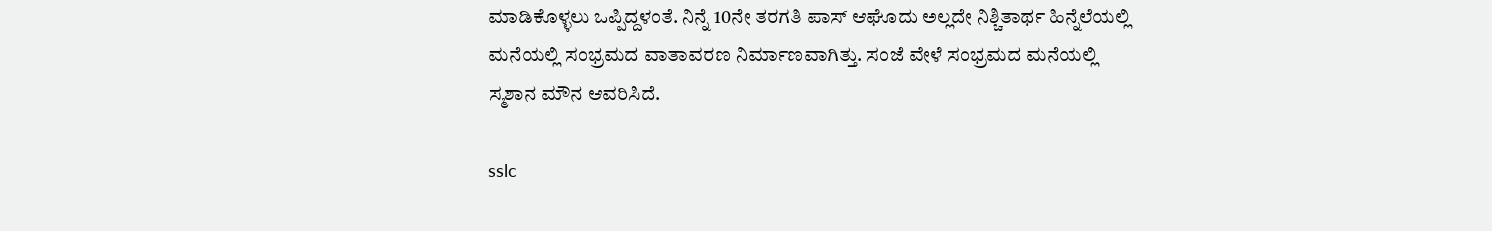ಮಾಡಿಕೊಳ್ಳಲು ಒಪ್ಪಿದ್ದಳಂತೆ. ನಿನ್ನೆ 10ನೇ ತರಗತಿ ಪಾಸ್ ಆಘೊದು ಅಲ್ಲದೇ ನಿಶ್ಚಿತಾರ್ಥ ಹಿನ್ನೆಲೆಯಲ್ಲಿ ಮನೆಯಲ್ಲಿ ಸಂಭ್ರಮದ ವಾತಾವರಣ ನಿರ್ಮಾಣವಾಗಿತ್ತು. ಸಂಜೆ ವೇಳೆ ಸಂಭ್ರಮದ ಮನೆಯಲ್ಲಿ ಸ್ಮಶಾನ ಮೌನ ಆವರಿಸಿದೆ.

sslc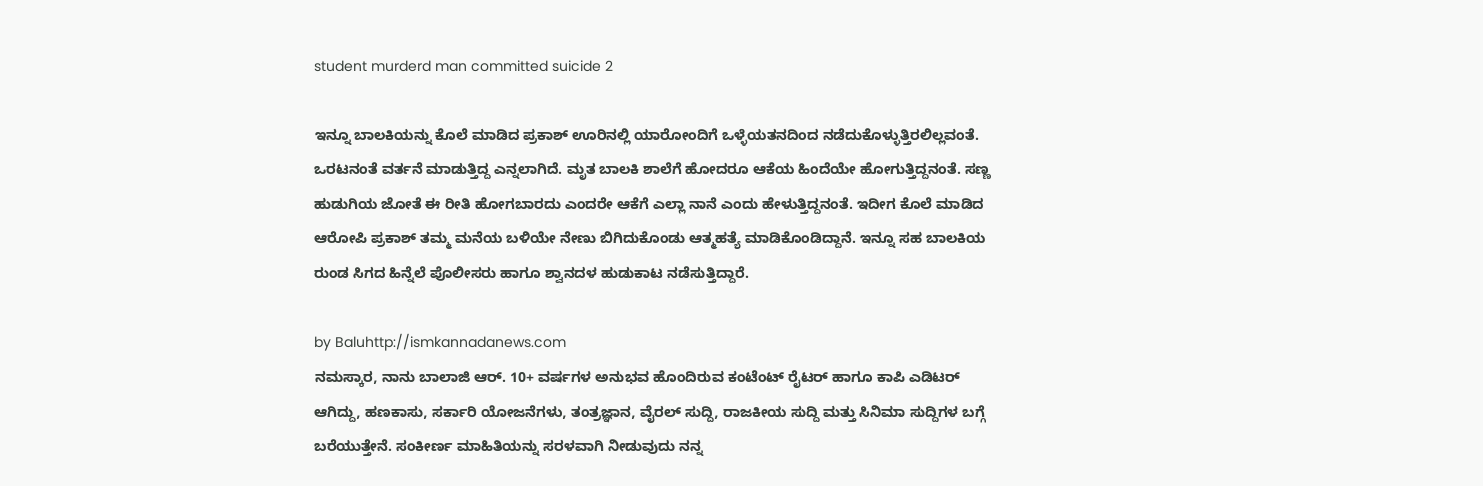student murderd man committed suicide 2

ಇನ್ನೂ ಬಾಲಕಿಯನ್ನು ಕೊಲೆ ಮಾಡಿದ ಪ್ರಕಾಶ್ ಊರಿನಲ್ಲಿ ಯಾರೋಂದಿಗೆ ಒಳ್ಳೆಯತನದಿಂದ ನಡೆದುಕೊಳ್ಳುತ್ತಿರಲಿಲ್ಲವಂತೆ. ಒರಟನಂತೆ ವರ್ತನೆ ಮಾಡುತ್ತಿದ್ದ ಎನ್ನಲಾಗಿದೆ. ಮೃತ ಬಾಲಕಿ ಶಾಲೆಗೆ ಹೋದರೂ ಆಕೆಯ ಹಿಂದೆಯೇ ಹೋಗುತ್ತಿದ್ದನಂತೆ. ಸಣ್ಣ ಹುಡುಗಿಯ ಜೋತೆ ಈ ರೀತಿ ಹೋಗಬಾರದು ಎಂದರೇ ಆಕೆಗೆ ಎಲ್ಲಾ ನಾನೆ ಎಂದು ಹೇಳುತ್ತಿದ್ದನಂತೆ. ಇದೀಗ ಕೊಲೆ ಮಾಡಿದ ಆರೋಪಿ ಪ್ರಕಾಶ್ ತಮ್ಮ ಮನೆಯ ಬಳಿಯೇ ನೇಣು ಬಿಗಿದುಕೊಂಡು ಆತ್ಮಹತ್ಯೆ ಮಾಡಿಕೊಂಡಿದ್ದಾನೆ. ಇನ್ನೂ ಸಹ ಬಾಲಕಿಯ ರುಂಡ ಸಿಗದ ಹಿನ್ನೆಲೆ ಪೊಲೀಸರು ಹಾಗೂ ಶ್ವಾನದಳ ಹುಡುಕಾಟ ನಡೆಸುತ್ತಿದ್ದಾರೆ.

by Baluhttp://ismkannadanews.com
ನಮಸ್ಕಾರ, ನಾನು ಬಾಲಾಜಿ ಆರ್. 10+ ವರ್ಷಗಳ ಅನುಭವ ಹೊಂದಿರುವ ಕಂಟೆಂಟ್ ರೈಟರ್ ಹಾಗೂ ಕಾಪಿ ಎಡಿಟರ್ ಆಗಿದ್ದು, ಹಣಕಾಸು, ಸರ್ಕಾರಿ ಯೋಜನೆಗಳು, ತಂತ್ರಜ್ಞಾನ, ವೈರಲ್ ಸುದ್ದಿ, ರಾಜಕೀಯ ಸುದ್ದಿ ಮತ್ತು ಸಿನಿಮಾ ಸುದ್ದಿಗಳ ಬಗ್ಗೆ ಬರೆಯುತ್ತೇನೆ. ಸಂಕೀರ್ಣ ಮಾಹಿತಿಯನ್ನು ಸರಳವಾಗಿ ನೀಡುವುದು ನನ್ನ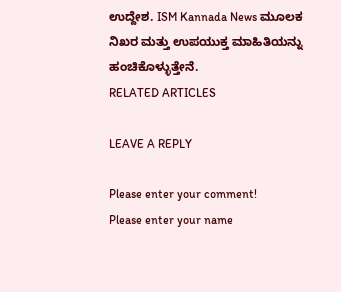ಉದ್ದೇಶ. ISM Kannada News ಮೂಲಕ ನಿಖರ ಮತ್ತು ಉಪಯುಕ್ತ ಮಾಹಿತಿಯನ್ನು ಹಂಚಿಕೊಳ್ಳುತ್ತೇನೆ.
RELATED ARTICLES

LEAVE A REPLY

Please enter your comment!
Please enter your name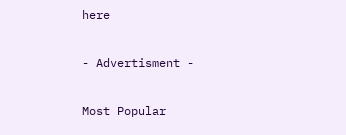here

- Advertisment -

Most Popular